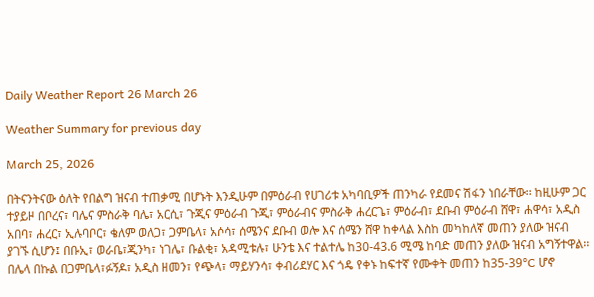Daily Weather Report 26 March 26

Weather Summary for previous day

March 25, 2026

በትናንትናው ዕለት የበልግ ዝናብ ተጠቃሚ በሆኑት እንዲሁም በምዕራብ የሀገሪቱ አካባቢዎች ጠንካራ የደመና ሽፋን ነበራቸው፡፡ ከዚሁም ጋር ተያይዞ በቦረና፣ ባሌና ምስራቅ ባሌ፣ አርሲ፣ ጉጂና ምዕራብ ጉጂ፣ ምዕራብና ምስራቅ ሐረርጌ፣ ምዕራብ፣ ደቡብ ምዕራብ ሸዋ፣ ሐዋሳ፣ አዲስ አበባ፣ ሐረር፣ ኢሉባቦር፣ ቄለም ወለጋ፣ ጋምቤላ፣ አሶሳ፣ ሰሜንና ደቡብ ወሎ እና ሰሜን ሸዋ ከቀላል እስከ መካከለኛ መጠን ያለው ዝናብ ያገኙ ሲሆን፤ በቡኢ፣ ወራቤ፣ጂንካ፣ ነገሌ፣ ቡልቂ፣ አዳሚቱሉ፣ ሁንቴ እና ተልተሌ ከ30-43.6 ሚሜ ከባድ መጠን ያለው ዝናብ አግኝተዋል፡፡ በሌላ በኩል በጋምቤላ፣ፉኝዶ፣ አዲስ ዘመን፣ የጭላ፣ ማይሃንሳ፣ ቀብሪደሃር እና ጎዴ የቀኑ ከፍተኛ የሙቀት መጠን ከ35-39°C ሆኖ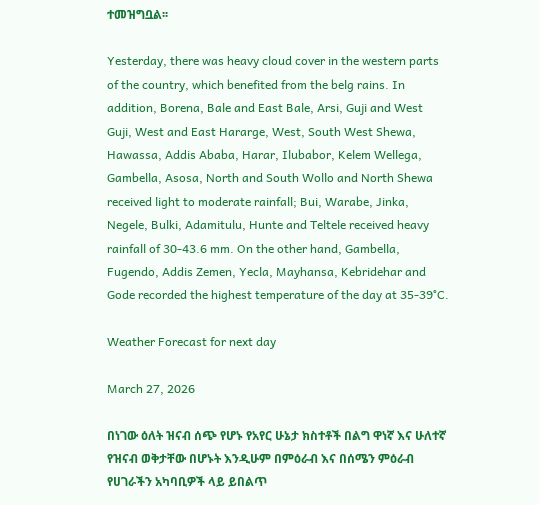ተመዝግቧል፡፡

Yesterday, there was heavy cloud cover in the western parts of the country, which benefited from the belg rains. In addition, Borena, Bale and East Bale, Arsi, Guji and West Guji, West and East Hararge, West, South West Shewa, Hawassa, Addis Ababa, Harar, Ilubabor, Kelem Wellega, Gambella, Asosa, North and South Wollo and North Shewa received light to moderate rainfall; Bui, Warabe, Jinka, Negele, Bulki, Adamitulu, Hunte and Teltele received heavy rainfall of 30-43.6 mm. On the other hand, Gambella, Fugendo, Addis Zemen, Yecla, Mayhansa, Kebridehar and Gode recorded the highest temperature of the day at 35-39°C.

Weather Forecast for next day

March 27, 2026

በነገው ዕለት ዝናብ ሰጭ የሆኑ የአየር ሁኔታ ክስተቶች በልግ ዋነኛ እና ሁለተኛ የዝናብ ወቅታቸው በሆኑት እንዲሁም በምዕራብ እና በሰሜን ምዕራብ የሀገራችን አካባቢዎች ላይ ይበልጥ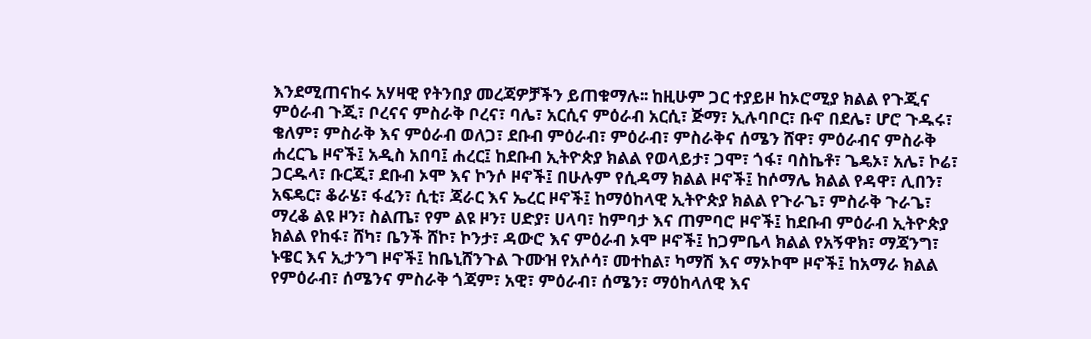እንደሚጠናከሩ አሃዛዊ የትንበያ መረጃዎቻችን ይጠቁማሉ፡፡ ከዚሁም ጋር ተያይዞ ከኦሮሚያ ክልል የጉጂና ምዕራብ ጉጂ፣ ቦረናና ምስራቅ ቦረና፣ ባሌ፣ አርሲና ምዕራብ አርሲ፣ ጅማ፣ ኢሉባቦር፣ ቡኖ በደሌ፣ ሆሮ ጉዱሩ፣ ቄለም፣ ምስራቅ እና ምዕራብ ወለጋ፣ ደቡብ ምዕራብ፣ ምዕራብ፣ ምስራቅና ሰሜን ሸዋ፣ ምዕራብና ምስራቅ ሐረርጌ ዞኖች፤ አዲስ አበባ፤ ሐረር፤ ከደቡብ ኢትዮጵያ ክልል የወላይታ፣ ጋሞ፣ ጎፋ፣ ባስኬቶ፣ ጌዴኦ፣ አሌ፣ ኮሬ፣ ጋርዱላ፣ ቡርጂ፣ ደቡብ ኦሞ እና ኮንሶ ዞኖች፤ በሁሉም የሲዳማ ክልል ዞኖች፤ ከሶማሌ ክልል የዳዋ፣ ሊበን፣ አፍዴር፣ ቆራሄ፣ ፋፈን፣ ሲቲ፣ ጃራር እና ኤረር ዞኖች፤ ከማዕከላዊ ኢትዮጵያ ክልል የጉራጌ፣ ምስራቅ ጉራጌ፣ ማረቆ ልዩ ዞን፣ ስልጤ፣ የም ልዩ ዞን፣ ሀድያ፣ ሀላባ፣ ከምባታ እና ጠምባሮ ዞኖች፤ ከደቡብ ምዕራብ ኢትዮጵያ ክልል የከፋ፣ ሸካ፣ ቤንች ሸኮ፣ ኮንታ፣ ዳውሮ እና ምዕራብ ኦሞ ዞኖች፤ ከጋምቤላ ክልል የአኝዋክ፣ ማጃንግ፣ ኑዌር እና ኢታንግ ዞኖች፤ ከቤኒሸንጉል ጉሙዝ የአሶሳ፣ መተከል፣ ካማሽ እና ማኦኮሞ ዞኖች፤ ከአማራ ክልል የምዕራብ፣ ሰሜንና ምስራቅ ጎጃም፣ አዊ፣ ምዕራብ፣ ሰሜን፣ ማዕከላለዊ እና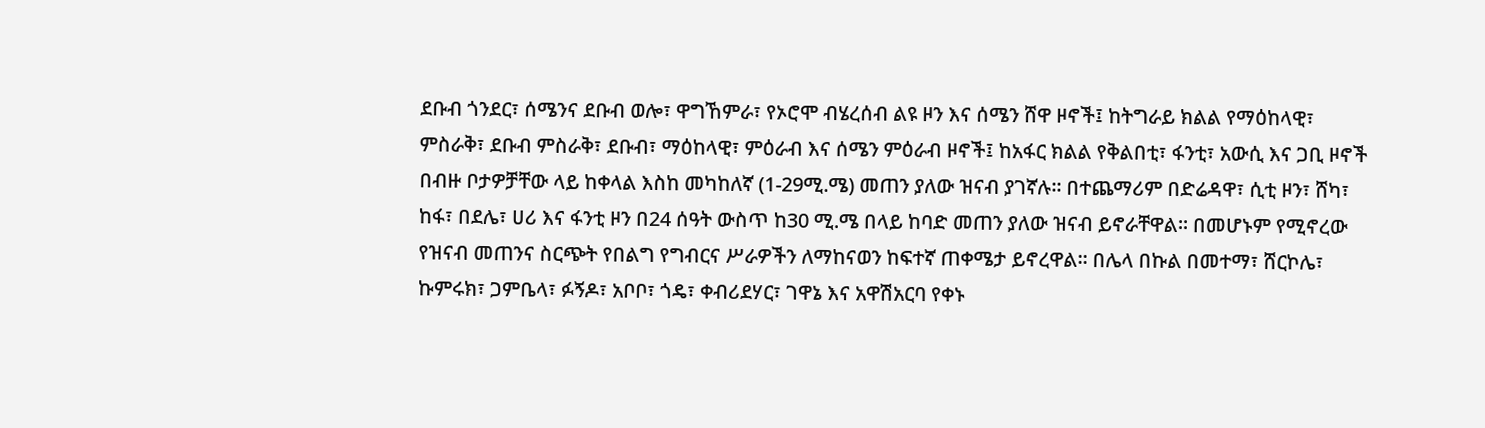ደቡብ ጎንደር፣ ሰሜንና ደቡብ ወሎ፣ ዋግኸምራ፣ የኦሮሞ ብሄረሰብ ልዩ ዞን እና ሰሜን ሸዋ ዞኖች፤ ከትግራይ ክልል የማዕከላዊ፣ ምስራቅ፣ ደቡብ ምስራቅ፣ ደቡብ፣ ማዕከላዊ፣ ምዕራብ እና ሰሜን ምዕራብ ዞኖች፤ ከአፋር ክልል የቅልበቲ፣ ፋንቲ፣ አውሲ እና ጋቢ ዞኖች በብዙ ቦታዎቻቸው ላይ ከቀላል እስከ መካከለኛ (1-29ሚ.ሜ) መጠን ያለው ዝናብ ያገኛሉ፡፡ በተጨማሪም በድሬዳዋ፣ ሲቲ ዞን፣ ሸካ፣ ከፋ፣ በደሌ፣ ሀሪ እና ፋንቲ ዞን በ24 ሰዓት ውስጥ ከ30 ሚ.ሜ በላይ ከባድ መጠን ያለው ዝናብ ይኖራቸዋል፡፡ በመሆኑም የሚኖረው የዝናብ መጠንና ስርጭት የበልግ የግብርና ሥራዎችን ለማከናወን ከፍተኛ ጠቀሜታ ይኖረዋል፡፡ በሌላ በኩል በመተማ፣ ሸርኮሌ፣ ኩምሩክ፣ ጋምቤላ፣ ፉኝዶ፣ አቦቦ፣ ጎዴ፣ ቀብሪደሃር፣ ገዋኔ እና አዋሽአርባ የቀኑ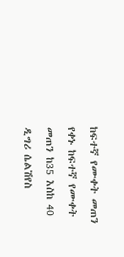ከፍተኛ የሙቀት መጠን የቀኑ ከፍተኛ የሙቀት መጠን ከ35 እስከ 40 ዲግሪ ሴልሽየስ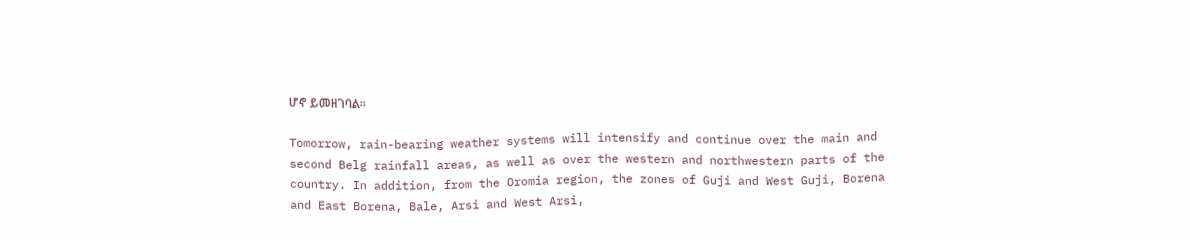ሆኖ ይመዘገባል፡፡

Tomorrow, rain-bearing weather systems will intensify and continue over the main and second Belg rainfall areas, as well as over the western and northwestern parts of the country. In addition, from the Oromia region, the zones of Guji and West Guji, Borena and East Borena, Bale, Arsi and West Arsi,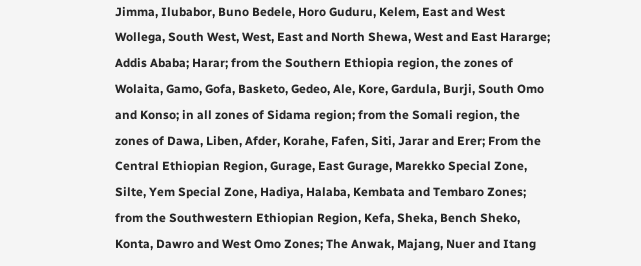Jimma, Ilubabor, Buno Bedele, Horo Guduru, Kelem, East and West Wollega, South West, West, East and North Shewa, West and East Hararge; Addis Ababa; Harar; from the Southern Ethiopia region, the zones of Wolaita, Gamo, Gofa, Basketo, Gedeo, Ale, Kore, Gardula, Burji, South Omo and Konso; in all zones of Sidama region; from the Somali region, the zones of Dawa, Liben, Afder, Korahe, Fafen, Siti, Jarar and Erer; From the Central Ethiopian Region, Gurage, East Gurage, Marekko Special Zone, Silte, Yem Special Zone, Hadiya, Halaba, Kembata and Tembaro Zones; from the Southwestern Ethiopian Region, Kefa, Sheka, Bench Sheko, Konta, Dawro and West Omo Zones; The Anwak, Majang, Nuer and Itang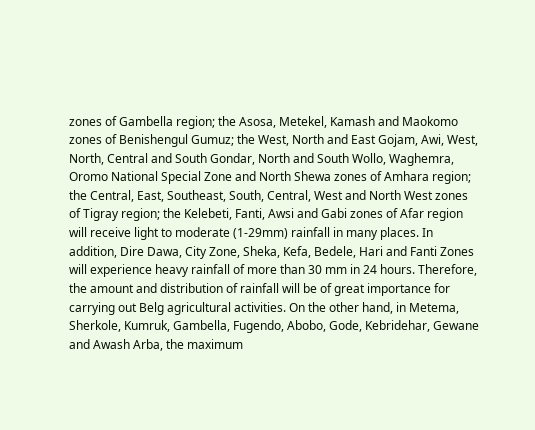zones of Gambella region; the Asosa, Metekel, Kamash and Maokomo zones of Benishengul Gumuz; the West, North and East Gojam, Awi, West, North, Central and South Gondar, North and South Wollo, Waghemra, Oromo National Special Zone and North Shewa zones of Amhara region; the Central, East, Southeast, South, Central, West and North West zones of Tigray region; the Kelebeti, Fanti, Awsi and Gabi zones of Afar region will receive light to moderate (1-29mm) rainfall in many places. In addition, Dire Dawa, City Zone, Sheka, Kefa, Bedele, Hari and Fanti Zones will experience heavy rainfall of more than 30 mm in 24 hours. Therefore, the amount and distribution of rainfall will be of great importance for carrying out Belg agricultural activities. On the other hand, in Metema, Sherkole, Kumruk, Gambella, Fugendo, Abobo, Gode, Kebridehar, Gewane and Awash Arba, the maximum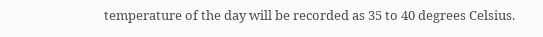temperature of the day will be recorded as 35 to 40 degrees Celsius.